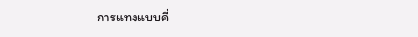การแทงแบบคี่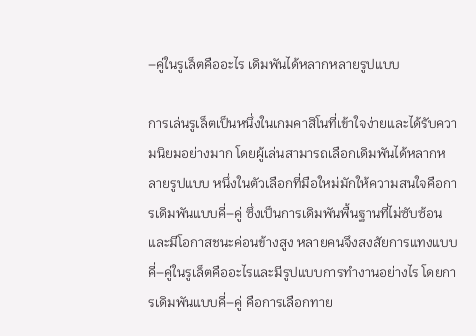–คู่ในรูเล็ตคืออะไร เดิมพันได้หลากหลายรูปแบบ

การเล่นรูเล็ตเป็นหนึ่งในเกมคาสิโนที่เข้าใจง่ายและได้รับความนิยมอย่างมาก โดยผู้เล่นสามารถเลือกเดิมพันได้หลากหลายรูปแบบ หนึ่งในตัวเลือกที่มือใหม่มักให้ความสนใจคือการเดิมพันแบบคี่–คู่ ซึ่งเป็นการเดิมพันพื้นฐานที่ไม่ซับซ้อนและมีโอกาสชนะค่อนข้างสูง หลายคนจึงสงสัยการแทงแบบคี่–คู่ในรูเล็ตคืออะไรและมีรูปแบบการทำงานอย่างไร โดยการเดิมพันแบบคี่–คู่ คือการเลือกทาย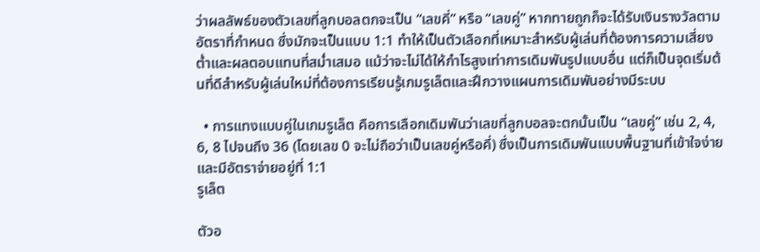ว่าผลลัพธ์ของตัวเลขที่ลูกบอลตกจะเป็น “เลขคี่” หรือ “เลขคู่” หากทายถูกก็จะได้รับเงินรางวัลตามอัตราที่กำหนด ซึ่งมักจะเป็นแบบ 1:1 ทำให้เป็นตัวเลือกที่เหมาะสำหรับผู้เล่นที่ต้องการความเสี่ยงต่ำและผลตอบแทนที่สม่ำเสมอ แม้ว่าจะไม่ได้ให้กำไรสูงเท่าการเดิมพันรูปแบบอื่น แต่ก็เป็นจุดเริ่มต้นที่ดีสำหรับผู้เล่นใหม่ที่ต้องการเรียนรู้เกมรูเล็ตและฝึกวางแผนการเดิมพันอย่างมีระบบ

  • การแทงแบบคู่ในเกมรูเล็ต คือการเลือกเดิมพันว่าเลขที่ลูกบอลจะตกนั้นเป็น “เลขคู่” เช่น 2, 4, 6, 8 ไปจนถึง 36 (โดยเลข 0 จะไม่ถือว่าเป็นเลขคู่หรือคี่) ซึ่งเป็นการเดิมพันแบบพื้นฐานที่เข้าใจง่าย และมีอัตราจ่ายอยู่ที่ 1:1
รูเล็ต

ตัวอ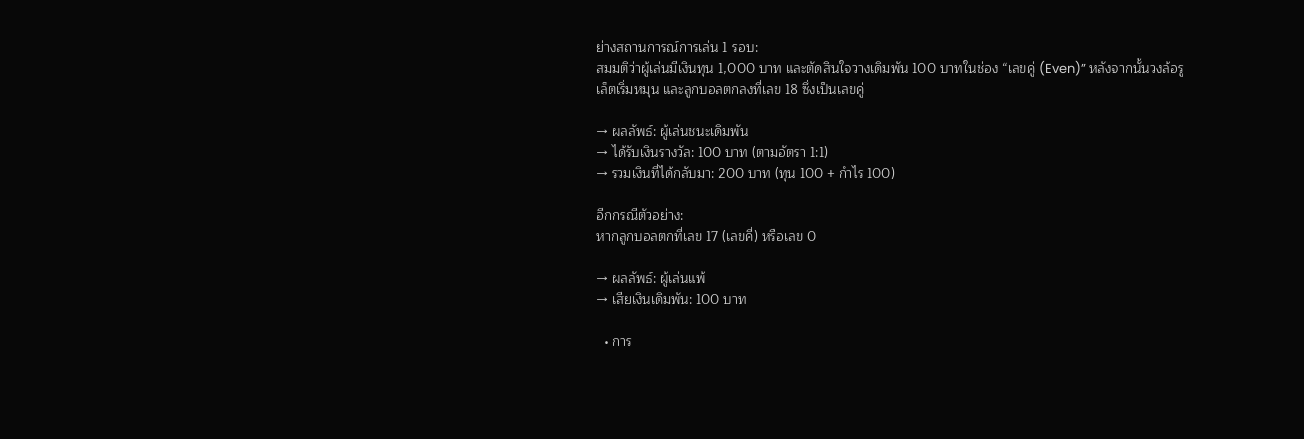ย่างสถานการณ์การเล่น 1 รอบ:
สมมติว่าผู้เล่นมีเงินทุน 1,000 บาท และตัดสินใจวางเดิมพัน 100 บาทในช่อง “เลขคู่ (Even)” หลังจากนั้นวงล้อรูเล็ตเริ่มหมุน และลูกบอลตกลงที่เลข 18 ซึ่งเป็นเลขคู่

→ ผลลัพธ์: ผู้เล่นชนะเดิมพัน
→ ได้รับเงินรางวัล: 100 บาท (ตามอัตรา 1:1)
→ รวมเงินที่ได้กลับมา: 200 บาท (ทุน 100 + กำไร 100)

อีกกรณีตัวอย่าง:
หากลูกบอลตกที่เลข 17 (เลขคี่) หรือเลข 0

→ ผลลัพธ์: ผู้เล่นแพ้
→ เสียเงินเดิมพัน: 100 บาท

  • การ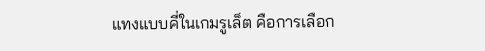แทงแบบคี่ในเกมรูเล็ต คือการเลือก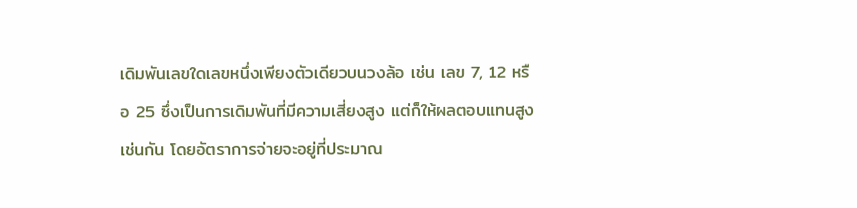เดิมพันเลขใดเลขหนึ่งเพียงตัวเดียวบนวงล้อ เช่น เลข 7, 12 หรือ 25 ซึ่งเป็นการเดิมพันที่มีความเสี่ยงสูง แต่ก็ให้ผลตอบแทนสูงเช่นกัน โดยอัตราการจ่ายจะอยู่ที่ประมาณ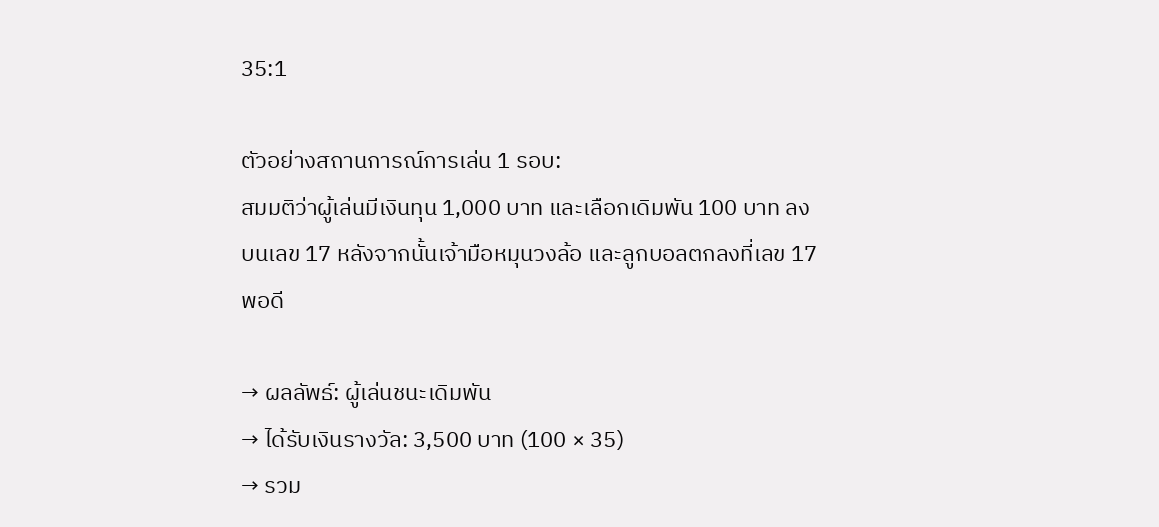35:1

ตัวอย่างสถานการณ์การเล่น 1 รอบ:
สมมติว่าผู้เล่นมีเงินทุน 1,000 บาท และเลือกเดิมพัน 100 บาท ลงบนเลข 17 หลังจากนั้นเจ้ามือหมุนวงล้อ และลูกบอลตกลงที่เลข 17 พอดี

→ ผลลัพธ์: ผู้เล่นชนะเดิมพัน
→ ได้รับเงินรางวัล: 3,500 บาท (100 × 35)
→ รวม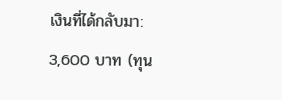เงินที่ได้กลับมา: 3,600 บาท (ทุน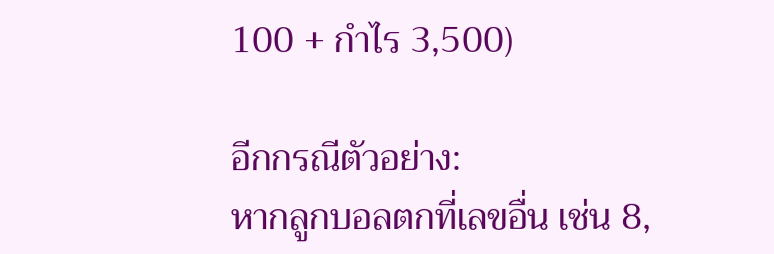100 + กำไร 3,500)

อีกกรณีตัวอย่าง:
หากลูกบอลตกที่เลขอื่น เช่น 8,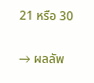21 หรือ 30

→ ผลลัพ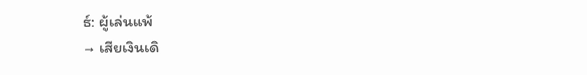ธ์: ผู้เล่นแพ้
→ เสียเงินเดิ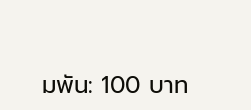มพัน: 100 บาท